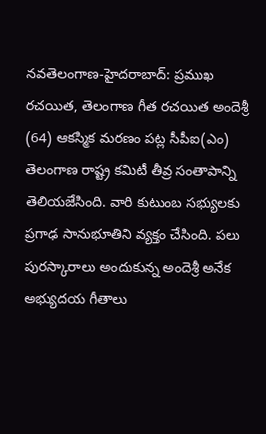నవతెలంగాణ-హైదరాబాద్: ప్రముఖ రచయిత, తెలంగాణ గీత రచయిత అందెశ్రీ (64) ఆకస్మిక మరణం పట్ల సీపీఐ(ఎం) తెలంగాణ రాష్ట్ర కమిటీ తీవ్ర సంతాపాన్ని తెలియజేసింది. వారి కుటుంబ సభ్యులకు ప్రగాఢ సానుభూతిని వ్యక్తం చేసింది. పలు పురస్కారాలు అందుకున్న అందెశ్రీ అనేక అభ్యుదయ గీతాలు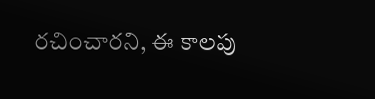రచించారని, ఈ కాలపు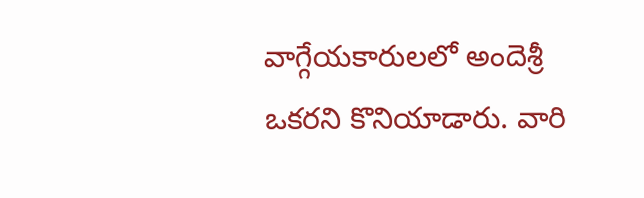వాగ్గేయకారులలో అందెశ్రీ ఒకరని కొనియాడారు. వారి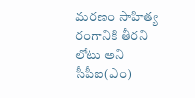మరణం సాహిత్య రంగానికి తీరని లోటు అని సీపీఐ(ఎం)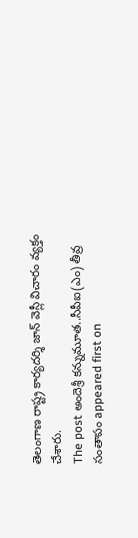తెలంగాణ రాష్ట్ర కార్యదర్శి జాన్ వెస్లీ విచారం వ్యక్తం చేశారు.
The post అందెశ్రీ కన్నుమూత..సీపీఐ(ఎం) తీవ్ర సంతాపం appeared first on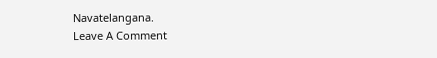Navatelangana.
Leave A Comment